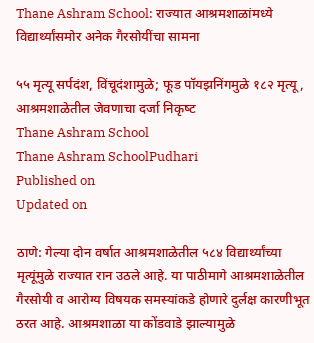Thane Ashram School: राज्यात आश्रमशाळांमध्ये विद्यार्थ्यांसमोर अनेक गैरसोयींचा सामना

५५ मृत्यू सर्पदंश, विंचूदंशामुळे; फूड पॉयझनिंगमुळे १८२ मृत्यू, आश्रमशाळेतील जेवणाचा दर्जा निकृष्‍ट
Thane Ashram School
Thane Ashram SchoolPudhari
Published on
Updated on

ठाणे: गेल्या दोन वर्षात आश्रमशाळेतील ५८४ विद्यार्थ्यांच्या मृत्यूंमुळे राज्यात रान उठले आहे. या पाठीमागे आश्रमशाळेतील गैरसोयी व आरोग्य विषयक समस्यांकडे होणारे दुर्लक्ष कारणीभूत ठरत आहे. आश्रमशाळा या कोंडवाडे झाल्यामुळे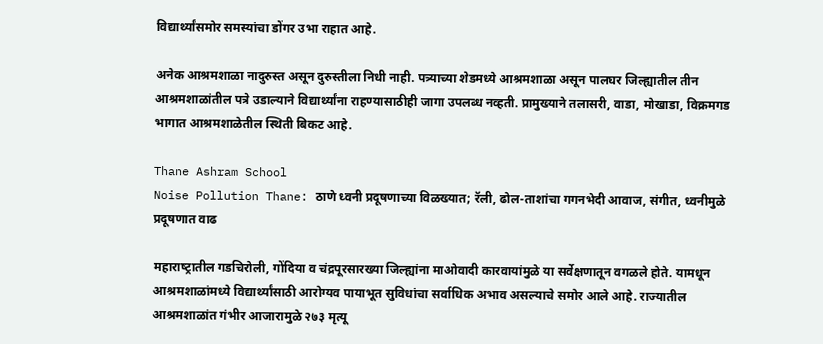विद्यार्थ्यांसमोर समस्यांचा डोंगर उभा राहात आहे.

अनेक आश्रमशाळा नादुरुस्त असून दुरुस्तीला निधी नाही. पत्र्याच्या शेडमध्‍ये आश्रमशाळा असून पालघर जिल्ह्यातील तीन आश्रमशाळांतील पत्रे उडाल्याने विद्यार्थ्यांना राहण्‍यासाठीही जागा उपलब्ध नव्‍हती. प्रामुख्‍याने तलासरी, वाडा, मोखाडा, विक्रमगड भागात आश्रमशाळेतील स्थिती बिकट आहे.

Thane Ashram School
Noise Pollution Thane: ठाणे ध्वनी प्रदूषणाच्या विळख्यात; रॅली, ढोल-ताशांचा गगनभेदी आवाज, संगीत, ध्‍वनीमुळे प्रदूषणात वाढ

महाराष्‍ट्रातील गडचिरोली, गोंदिया व चंद्रपूरसारख्या जिल्ह्यांना माओवादी कारवायांमुळे या सर्वेक्षणातून वगळले होते. यामधून आश्रमशाळांमध्ये विद्यार्थ्यांसाठी आरोग्यव पायाभूत सुविधांचा सर्वाधिक अभाव असल्याचे समोर आले आहे. राज्यातील आश्रमशाळांत गंभीर आजारामुळे २७३ मृत्यू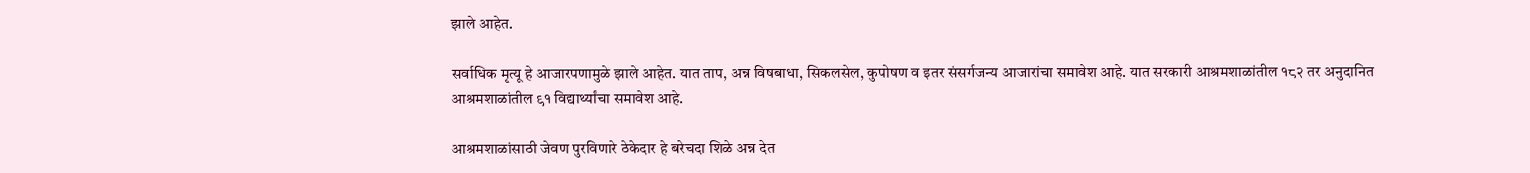झाले आहेत.

सर्वाधिक मृत्यू हे आजारपणामुळे झाले आहेत. यात ताप, अन्न विषबाधा, सिकलसेल, कुपोषण व इतर संसर्गजन्य आजारांचा समावेश आहे. यात सरकारी आश्रमशाळांतील १८२ तर अनुदानित आश्रमशाळांतील ९१ विद्यार्थ्यांचा समावेश आहे.

आश्रमशाळांसाठी जेवण पुरविणारे ठेकेदार हे बरेचदा शिळे अन्न देत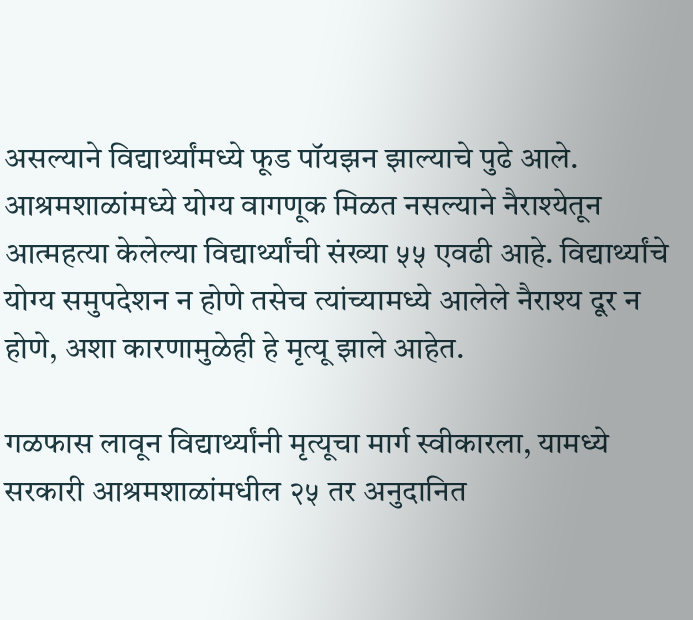असल्याने विद्यार्थ्यांमध्‍ये फूड पॉयझन झाल्याचे पुढे आले. आश्रमशाळांमध्‍ये योग्य वागणूक मिळत नसल्याने नैराश्‍येतून आत्महत्या केलेल्या विद्यार्थ्यांची संख्‍या ५५ एवढी आहे. विद्यार्थ्यांचे योग्य समुपदेशन न होणे तसेच त्यांच्यामध्‍ये आलेले नैराश्‍य दूर न होणे, अशा कारणामुळेही हे मृत्यू झाले आहेत.

गळफास लावून विद्यार्थ्यांनी मृत्यूचा मार्ग स्वीकारला, यामध्‍ये सरकारी आश्रमशाळांमधील २५ तर अनुदानित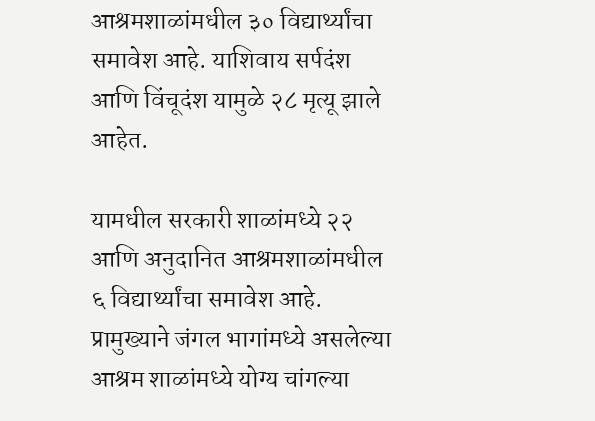आश्रमशाळांमधील ३० विद्यार्थ्यांचा समावेश आहे. याशिवाय सर्पदंश आणि विंचूदंश यामुळे २८ मृत्यू झाले आहेत.

यामधील सरकारी शाळांमध्‍ये २२ आणि अनुदानित आश्रमशाळांमधील ६ विद्यार्थ्यांचा समावेश आहे. प्रामुख्‍याने जंगल भागांमध्‍ये असलेल्या आश्रम शाळांमध्‍ये योग्य चांगल्या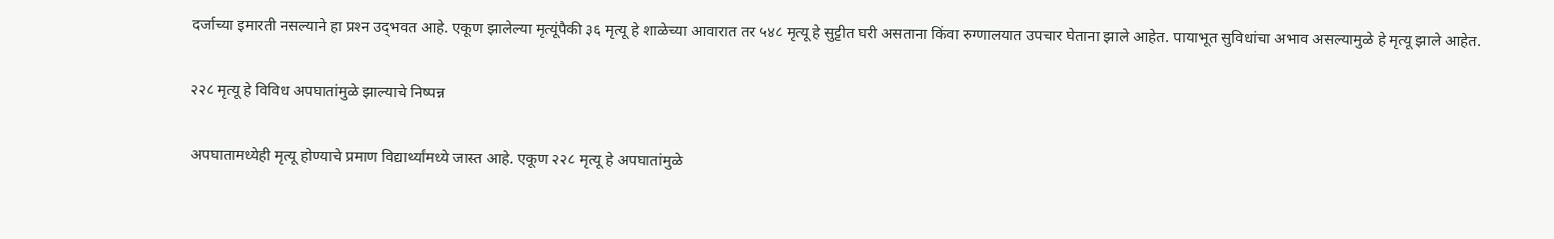दर्जाच्या इमारती नसल्याने हा प्रश्‍न उद्‌भवत आहे. एकूण झालेल्या मृत्यूंपैकी ३६ मृत्यू हे शाळेच्या आवारात तर ५४८ मृत्यू हे सुट्टीत घरी असताना किंवा रुग्णालयात उपचार घेताना झाले आहेत. पायाभूत सुविधांचा अभाव असल्यामुळे हे मृत्यू झाले आहेत.

२२८ मृत्यू हे विविध अपघातांमुळे झाल्याचे निष्‍पन्न

अपघातामध्‍येही मृत्यू होण्‍याचे प्रमाण विद्यार्थ्यांमध्‍ये जास्त आहे. एकूण २२८ मृत्यू हे अपघातांमुळे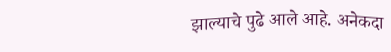झाल्याचे पुढे आले आहे. अनेकदा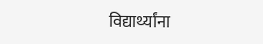विद्यार्थ्यांना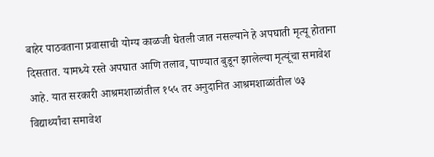बाहेर पाठवताना प्रवासाची योग्य काळजी घेतली जात नसल्याने हे अपघाती मृत्यू होताना दिसतात. यामध्ये रस्ते अपघात आणि तलाव, पाण्यात बुडून झालेल्या मृत्यूंचा समावेश आहे. यात सरकारी आश्रमशाळांतील १५५ तर अनुदानित आश्रमशाळांतील ७३ विद्यार्थ्यांचा समावेश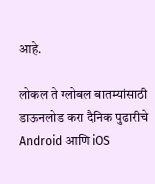आहे.

लोकल ते ग्लोबल बातम्यांसाठी डाऊनलोड करा दैनिक पुढारीचे Android आणि iOS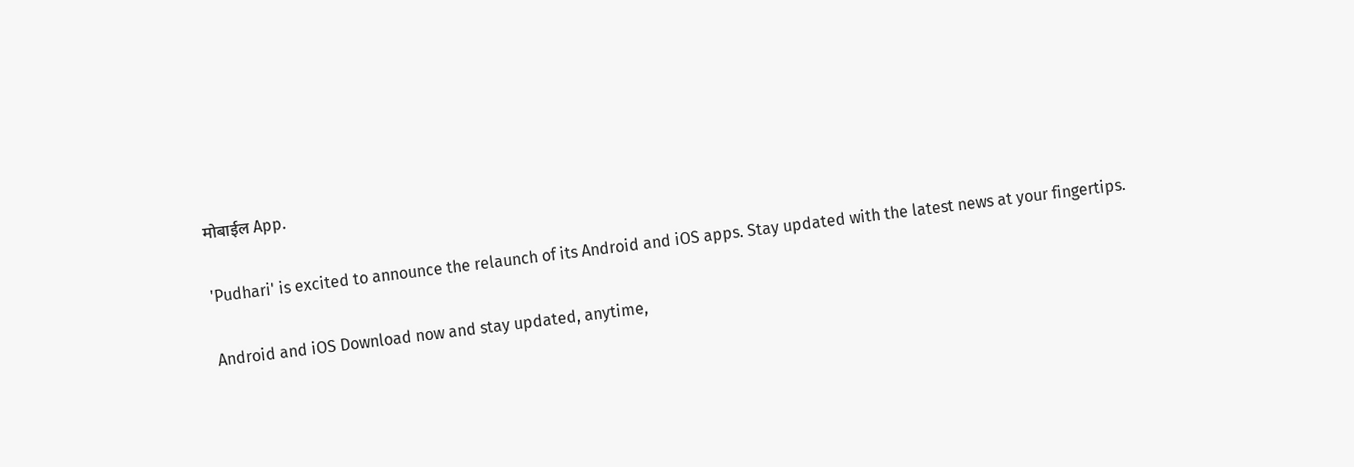मोबाईल App.

'Pudhari' is excited to announce the relaunch of its Android and iOS apps. Stay updated with the latest news at your fingertips.

Android and iOS Download now and stay updated, anytime,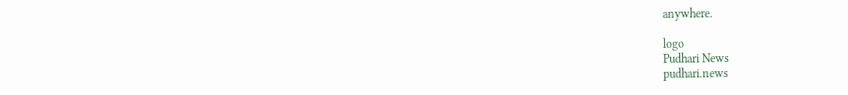anywhere.

logo
Pudhari News
pudhari.news